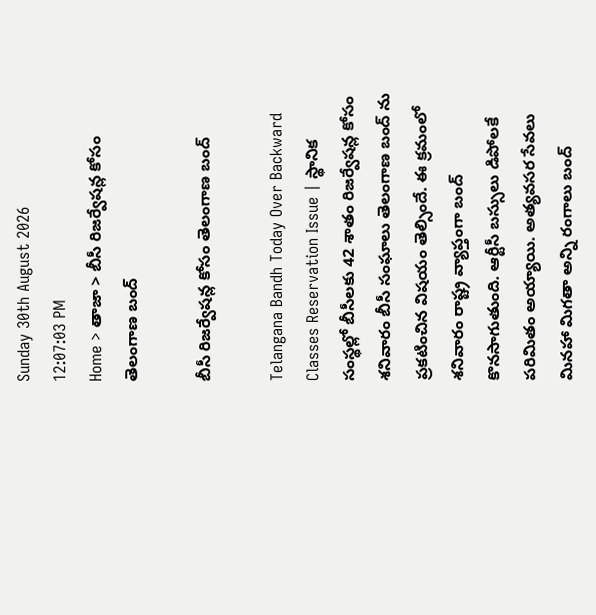Sunday 30th August 2026
12:07:03 PM
Home > తాజా > బీసీ రిజర్వేషన్ల కోసం తెలంగాణ బంద్

బీసీ రిజర్వేషన్ల కోసం తెలంగాణ బంద్

Telangana Bandh Today Over Backward Classes Reservation Issue | స్థానిక సంస్థల్లో బీసీలకు 42 శాతం రిజర్వేషన్ల కోసం శనివారం బీసీ సంఘాలు తెలంగాణ బంద్ ను ప్రకటించిన విషయం తెల్సిందే. ఈ క్రమంలో శనివారం రాష్ట్ర వ్యాప్తంగా బంద్ కొనసాగుతుంది. ఆర్టీసీ బస్సులు డిపోలకే పరిమితం అయ్యాయి. అత్యవసర సేవలు మినహా మిగతా అన్ని రంగాలు బంద్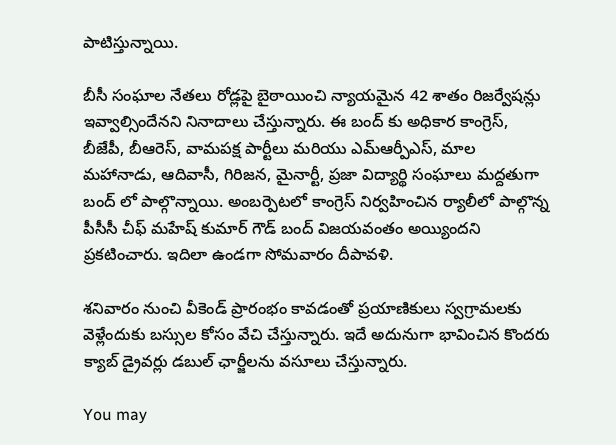పాటిస్తున్నాయి.

బీసీ సంఘాల నేతలు రోడ్లపై బైఠాయించి న్యాయమైన 42 శాతం రిజర్వేషన్లు ఇవ్వాల్సిందేనని నినాదాలు చేస్తున్నారు. ఈ బంద్ కు అధికార కాంగ్రెస్, బీజేపీ, బీఆరెస్, వామపక్ష పార్టీలు మరియు ఎమ్ఆర్పీఎస్, మాల మహానాడు, ఆదివాసీ, గిరిజన, మైనార్టీ, ప్రజా విద్యార్థి సంఘాలు మద్దతుగా బంద్ లో పాల్గొన్నాయి. అంబర్పెటలో కాంగ్రెస్ నిర్వహించిన ర్యాలీలో పాల్గొన్న పీసీసీ చీఫ్ మహేష్ కుమార్ గౌడ్ బంద్ విజయవంతం అయ్యిందని ప్రకటించారు. ఇదిలా ఉండగా సోమవారం దీపావళి.

శనివారం నుంచి వీకెండ్ ప్రారంభం కావడంతో ప్రయాణికులు స్వగ్రామలకు వెళ్లేందుకు బస్సుల కోసం వేచి చేస్తున్నారు. ఇదే అదునుగా భావించిన కొందరు క్యాబ్ డ్రైవర్లు డబుల్ ఛార్జీలను వసూలు చేస్తున్నారు.

You may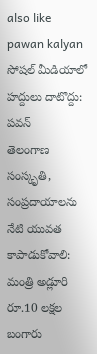also like
pawan kalyan
సోషల్ మీడియాలో హద్దులు దాటొద్దు: పవన్
తెలంగాణ సంస్కృతి, సంప్రదాయాలను నేటి యువత కాపాడుకోవాలి: మంత్రి అడ్లూరి
రూ.10 లక్షల బంగారు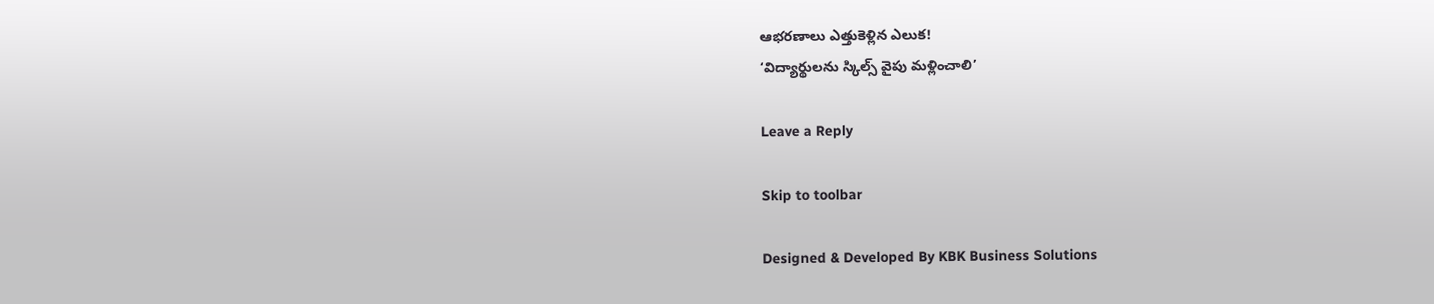ఆభరణాలు ఎత్తుకెళ్లిన ఎలుక!
‘విద్యార్థులను స్కిల్స్ వైపు మళ్లించాలి’

Leave a Reply

Skip to toolbar

Designed & Developed By KBK Business Solutions